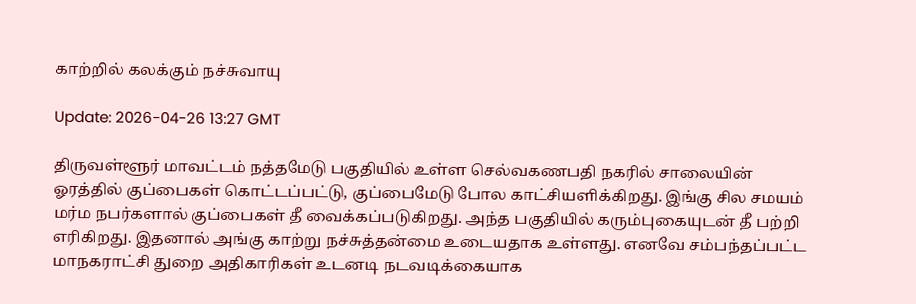காற்றில் கலக்கும் நச்சுவாயு

Update: 2026-04-26 13:27 GMT

திருவள்ளூர் மாவட்டம் நத்தமேடு பகுதியில் உள்ள செல்வகணபதி நகரில் சாலையின் ஓரத்தில் குப்பைகள் கொட்டப்பட்டு, குப்பைமேடு போல காட்சியளிக்கிறது. இங்கு சில சமயம் மர்ம நபர்களால் குப்பைகள் தீ வைக்கப்படுகிறது. அந்த பகுதியில் கரும்புகையுடன் தீ பற்றி எரிகிறது. இதனால் அங்கு காற்று நச்சுத்தன்மை உடையதாக உள்ளது. எனவே சம்பந்தப்பட்ட மாநகராட்சி துறை அதிகாரிகள் உடனடி நடவடிக்கையாக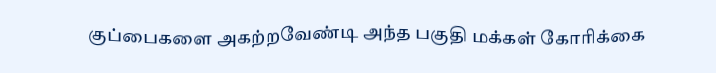குப்பைகளை அகற்றவேண்டி அந்த பகுதி மக்கள் கோரிக்கை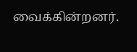வைக்கின்றனர்.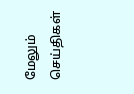மேலும் செய்திகள்